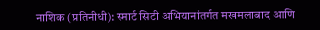नाशिक (प्रतिनीधी): स्मार्ट सिटी अभियानांतर्गत मखमलाबाद आणि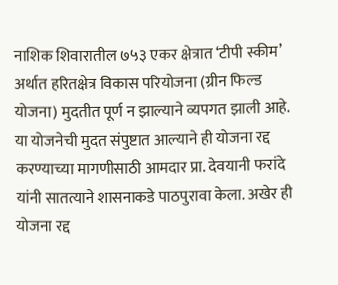नाशिक शिवारातील ७५३ एकर क्षेत्रात ‘टीपी स्कीम’ अर्थात हरितक्षेत्र विकास परियोजना (ग्रीन फिल्ड योजना) मुदतीत पूर्ण न झाल्याने व्यपगत झाली आहे. या योजनेची मुदत संपुष्टात आल्याने ही योजना रद्द करण्याच्या मागणीसाठी आमदार प्रा. देवयानी फरांदे यांनी सातत्याने शासनाकडे पाठपुरावा केला. अखेर ही योजना रद्द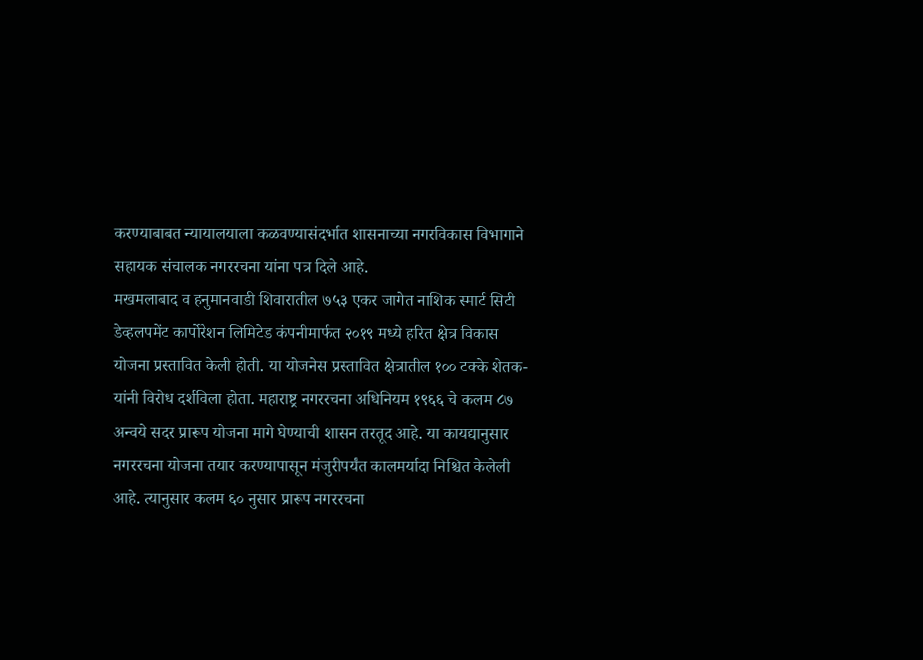करण्याबाबत न्यायालयाला कळवण्यासंदर्भात शासनाच्या नगरविकास विभागाने सहायक संचालक नगररचना यांना पत्र दिले आहे.
मखमलाबाद व हनुमानवाडी शिवारातील ७५३ एकर जागेत नाशिक स्मार्ट सिटी डेव्हलपमेंट कार्पोरेशन लिमिटेड कंपनीमार्फत २०१९ मध्ये हरित क्षेत्र विकास योजना प्रस्तावित केली होती. या योजनेस प्रस्तावित क्षेत्रातील १०० टक्के शेतक-यांनी विरोध दर्शविला होता. महाराष्ट्र नगररचना अधिनियम १९६६ चे कलम ८७ अन्वये सदर प्रारूप योजना मागे घेण्याची शासन तरतूद आहे. या कायद्यानुसार नगररचना योजना तयार करण्यापासून मंजुरीपर्यंत कालमर्यादा निश्चित केलेली आहे. त्यानुसार कलम ६० नुसार प्रारूप नगररचना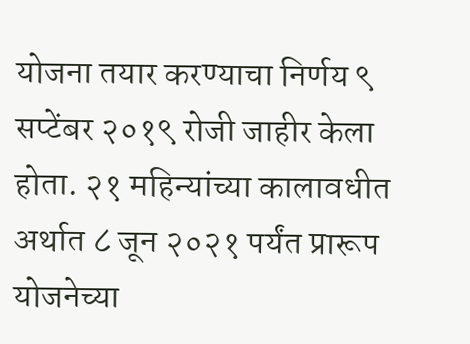योजना तयार करण्याचा निर्णय ९ सप्टेंबर २०१९ रोजी जाहीर केला होता. २१ महिन्यांच्या कालावधीत अर्थात ८ जून २०२१ पर्यंत प्रारूप योजनेच्या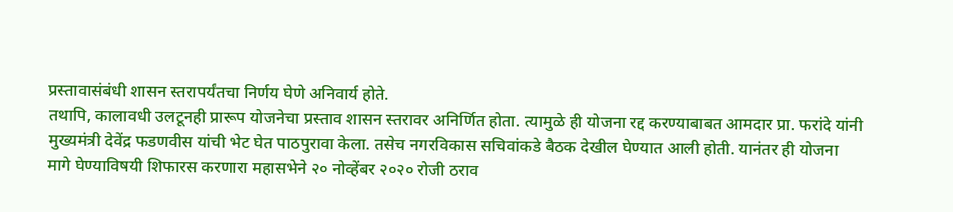प्रस्तावासंबंधी शासन स्तरापर्यंतचा निर्णय घेणे अनिवार्य होते.
तथापि, कालावधी उलटूनही प्रारूप योजनेचा प्रस्ताव शासन स्तरावर अनिर्णित होता. त्यामुळे ही योजना रद्द करण्याबाबत आमदार प्रा. फरांदे यांनी मुख्यमंत्री देवेंद्र फडणवीस यांची भेट घेत पाठपुरावा केला. तसेच नगरविकास सचिवांकडे बैठक देखील घेण्यात आली होती. यानंतर ही योजना मागे घेण्याविषयी शिफारस करणारा महासभेने २० नोव्हेंबर २०२० रोजी ठराव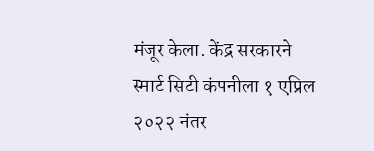मंजूर केला. केंद्र सरकारने स्मार्ट सिटी कंपनीला १ एप्रिल २०२२ नंतर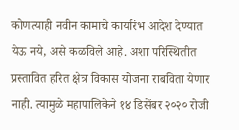कोणत्याही नवीन कामाचे कार्यारंभ आदेश देण्यात येऊ नये, असे कळविले आहे. अशा परिस्थितीत प्रस्तावित हरित क्षेत्र विकास योजना राबविता येणार नाही. त्यामुळे महापालिकेने १४ डिसेंबर २०२० रोजी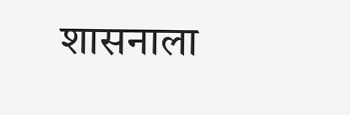शासनाला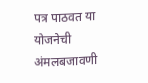पत्र पाठवत या योजनेची अंमलबजावणी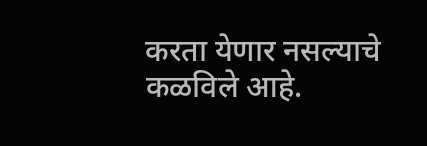करता येणार नसल्याचे कळविले आहे.